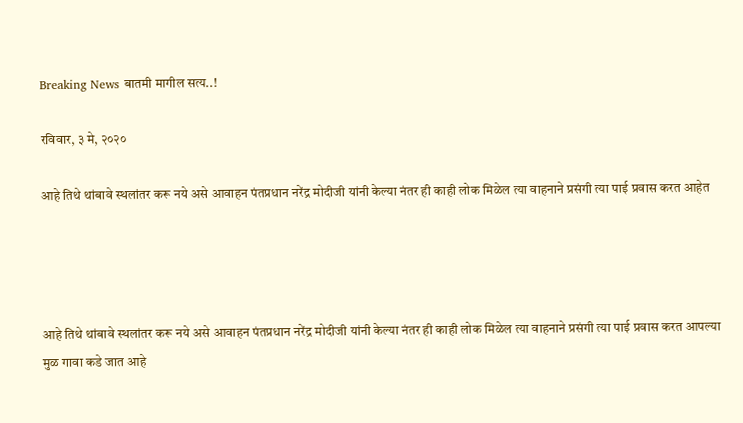Breaking News बातमी मागील सत्य..!

रविवार, ३ मे, २०२०

आहे तिथे थांबावे स्थलांतर करू नये असे आवाहन पंतप्रधान नरेंद्र मोदीजी यांनी केल्या नंतर ही काही लोक मिळेल त्या वाहनाने प्रसंगी त्या पाई प्रवास करत आहेत




आहे तिथे थांबावे स्थलांतर करू नये असे आवाहन पंतप्रधान नरेंद्र मोदीजी यांनी केल्या नंतर ही काही लोक मिळेल त्या वाहनाने प्रसंगी त्या पाई प्रवास करत आपल्या मुळ गावा कडे जात आहे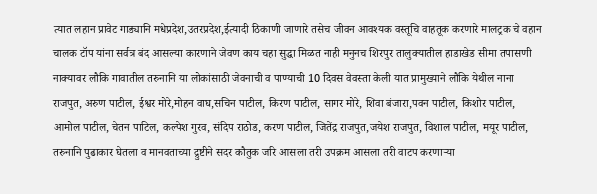त्यात लहान प्रावेट गाड्यानि मधेप्रदेश,उतरप्रदेश,ईत्यादी ठिकाणी जाणारे तसेच जीवन आवश्यक वस्तूचि वाहतूक करणारे मालट्रक चे वहान चालक टॉप यांना सर्वत्र बंद आसल्या कारणाने जेवण काय चहा सुद्धा मिळत नाही मनुनच शिरपुर तालुक्यातील हाडाखेड सीमा तपासणी नाक्यावर लौकि गावातील तरुनानि या लोकांसाठी जेवनाची व पाण्याची 10 दिवस वेवस्ता केली यात प्रामुख्याने लौकि येथील नाना राजपुत, अरुण पाटील, ईश्वर मोरे,मोहन वाघ,सचिन पाटील, किरण पाटील, सागर मोरे, शिवा बंजारा,पवन पाटील, किशोर पाटील, आमोल पाटील, चेतन पाटिल, कल्पेश गुरव, संदिप राठोड, करण पाटील, जितेंद्र राजपुत,जयेश राजपुत, विशाल पाटील, मयूर पाटील, तरुनानि पुढाकार घेतला व मानवताच्या द्रुष्टीने सदर कौतुक जरि आसला तरी उपक्रम आसला तरी वाटप करणार्‍या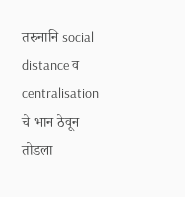तरुनानि social distance व centralisation चे भान ठेवून तोडला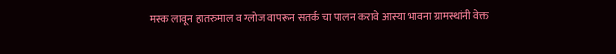मस्क लावून हातरुमाल व ग्लोज वापरून सतर्क चा पालन करावे आस्या भावना ग्रामस्थांनी वेक्त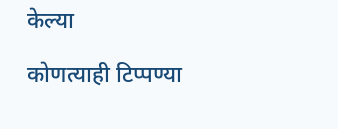केल्या

कोणत्याही टिप्पण्‍या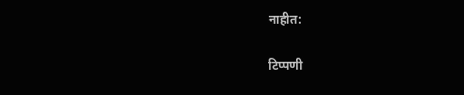नाहीत:

टिप्पणी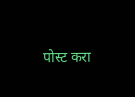पोस्ट करा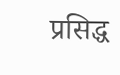प्रसिद्ध